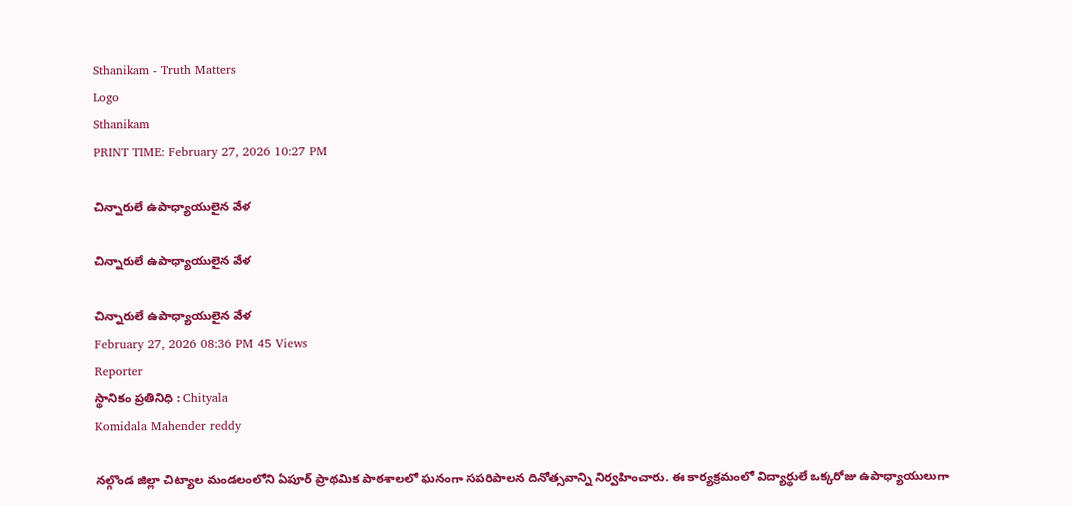Sthanikam - Truth Matters
Logo
Sthanikam
PRINT TIME: February 27, 2026 10:27 PM

చిన్నారులే ఉపాధ్యాయులైన వేళ

చిన్నారులే ఉపాధ్యాయులైన వేళ

చిన్నారులే ఉపాధ్యాయులైన వేళ
February 27, 2026 08:36 PM 45 Views
Reporter
స్థానికం ప్రతినిధి : Chityala
Komidala Mahender reddy

నల్గొండ జిల్లా చిట్యాల మండలంలోని ఏపూర్ ప్రాథమిక పాఠశాలలో ఘనంగా సపరిపాలన దినోత్సవాన్ని నిర్వహించారు. ఈ కార్యక్రమంలో విద్యార్థులే ఒక్కరోజు ఉపాధ్యాయులుగా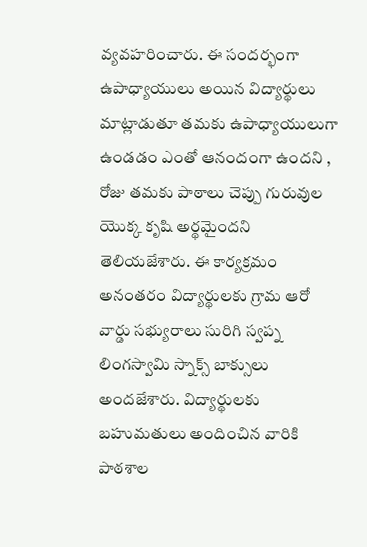వ్యవహరించారు. ఈ సందర్భంగా ఉపాధ్యాయులు అయిన విద్యార్థులు మాట్లాడుతూ తమకు ఉపాధ్యాయులుగా ఉండడం ఎంతో ఆనందంగా ఉందని , రోజు తమకు పాఠాలు చెప్పు గురువుల యొక్క కృషి అర్థమైందని తెలియజేశారు. ఈ కార్యక్రమం అనంతరం విద్యార్థులకు గ్రామ ఆరో వార్డు సభ్యురాలు సురిగి స్వప్న లింగస్వామి స్నాక్స్ బాక్సులు అందజేశారు. విద్యార్థులకు బహుమతులు అందించిన వారికి పాఠశాల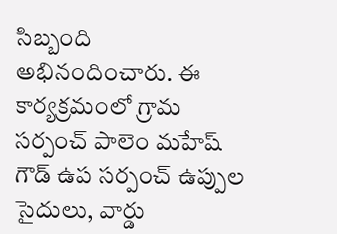సిబ్బంది అభినందించారు. ఈ కార్యక్రమంలో గ్రామ సర్పంచ్ పాలెం మహేష్ గౌడ్ ఉప సర్పంచ్ ఉప్పుల సైదులు, వార్డు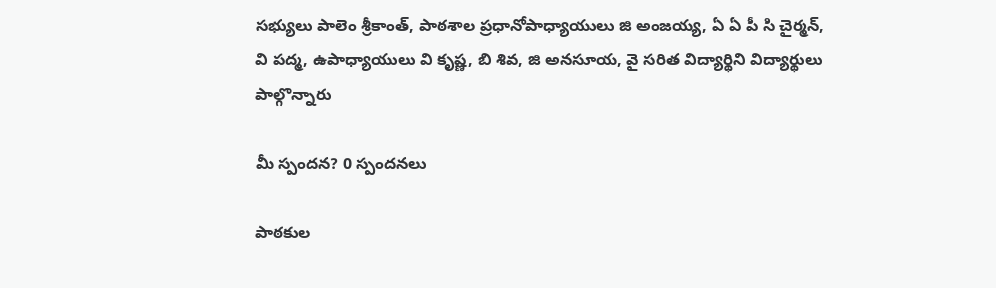సభ్యులు పాలెం శ్రీకాంత్, పాఠశాల ప్రధానోపాధ్యాయులు జి అంజయ్య, ఏ ఏ పీ సి చైర్మన్, వి పద్మ, ఉపాధ్యాయులు వి కృష్ణ, బి శివ, జి అనసూయ, వై సరిత విద్యార్థిని విద్యార్థులు పాల్గొన్నారు

మీ స్పందన? 0 స్పందనలు

పాఠకుల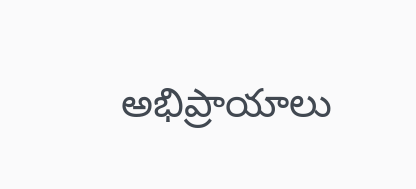అభిప్రాయాలు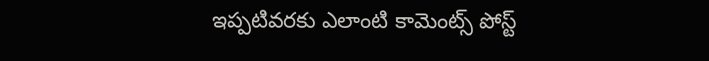ఇప్పటివరకు ఎలాంటి కామెంట్స్ పోస్ట్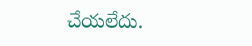చేయలేదు.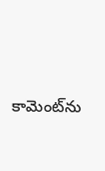కామెంట్‌ను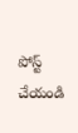పోస్ట్ చేయండి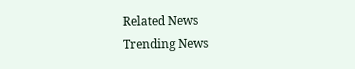Related News
Trending News